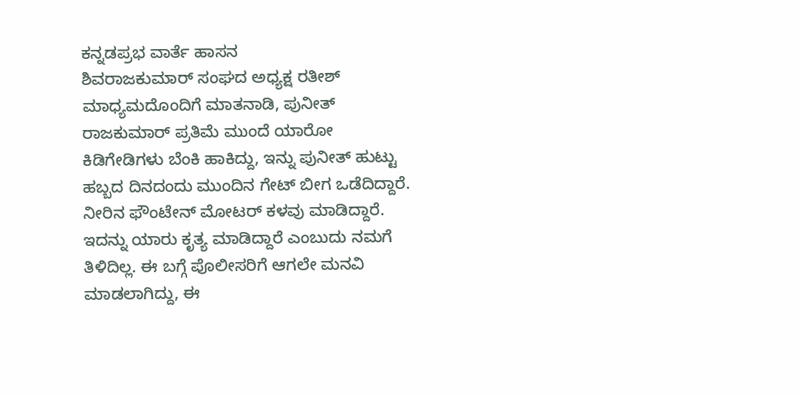ಕನ್ನಡಪ್ರಭ ವಾರ್ತೆ ಹಾಸನ
ಶಿವರಾಜಕುಮಾರ್ ಸಂಘದ ಅಧ್ಯಕ್ಷ ರತೀಶ್ ಮಾಧ್ಯಮದೊಂದಿಗೆ ಮಾತನಾಡಿ, ಪುನೀತ್ ರಾಜಕುಮಾರ್ ಪ್ರತಿಮೆ ಮುಂದೆ ಯಾರೋ ಕಿಡಿಗೇಡಿಗಳು ಬೆಂಕಿ ಹಾಕಿದ್ದು, ಇನ್ನು ಪುನೀತ್ ಹುಟ್ಟು ಹಬ್ಬದ ದಿನದಂದು ಮುಂದಿನ ಗೇಟ್ ಬೀಗ ಒಡೆದಿದ್ದಾರೆ. ನೀರಿನ ಫೌಂಟೇನ್ ಮೋಟರ್ ಕಳವು ಮಾಡಿದ್ದಾರೆ. ಇದನ್ನು ಯಾರು ಕೃತ್ಯ ಮಾಡಿದ್ದಾರೆ ಎಂಬುದು ನಮಗೆ ತಿಳಿದಿಲ್ಲ. ಈ ಬಗ್ಗೆ ಪೊಲೀಸರಿಗೆ ಆಗಲೇ ಮನವಿ ಮಾಡಲಾಗಿದ್ದು, ಈ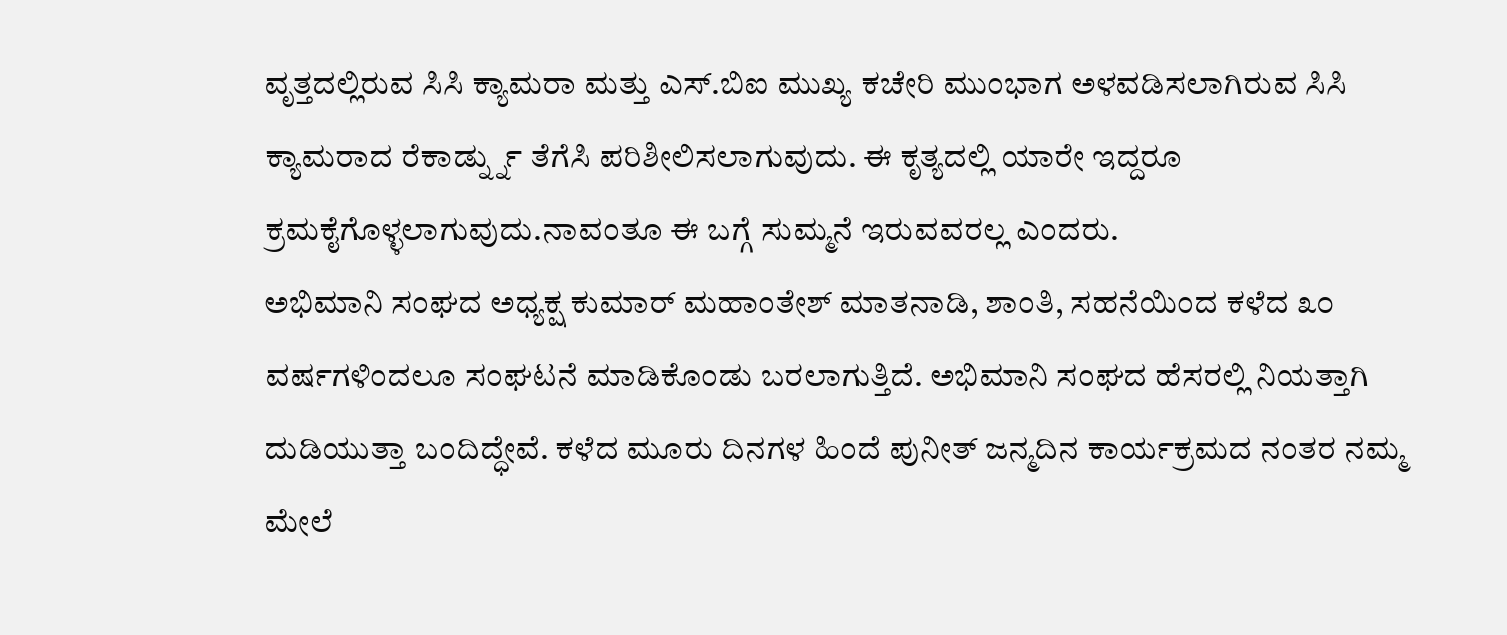ವೃತ್ತದಲ್ಲಿರುವ ಸಿಸಿ ಕ್ಯಾಮರಾ ಮತ್ತು ಎಸ್.ಬಿಐ ಮುಖ್ಯ ಕಚೇರಿ ಮುಂಭಾಗ ಅಳವಡಿಸಲಾಗಿರುವ ಸಿಸಿ ಕ್ಯಾಮರಾದ ರೆಕಾರ್ಡ್ನ್ನು ತೆಗೆಸಿ ಪರಿಶೀಲಿಸಲಾಗುವುದು. ಈ ಕೃತ್ಯದಲ್ಲಿ ಯಾರೇ ಇದ್ದರೂ ಕ್ರಮಕೈಗೊಳ್ಳಲಾಗುವುದು.ನಾವಂತೂ ಈ ಬಗ್ಗೆ ಸುಮ್ಮನೆ ಇರುವವರಲ್ಲ ಎಂದರು.
ಅಭಿಮಾನಿ ಸಂಘದ ಅಧ್ಯಕ್ಷ ಕುಮಾರ್ ಮಹಾಂತೇಶ್ ಮಾತನಾಡಿ, ಶಾಂತಿ, ಸಹನೆಯಿಂದ ಕಳೆದ ೩೦ ವರ್ಷಗಳಿಂದಲೂ ಸಂಘಟನೆ ಮಾಡಿಕೊಂಡು ಬರಲಾಗುತ್ತಿದೆ. ಅಭಿಮಾನಿ ಸಂಘದ ಹೆಸರಲ್ಲಿ ನಿಯತ್ತಾಗಿ ದುಡಿಯುತ್ತಾ ಬಂದಿದ್ಧೇವೆ. ಕಳೆದ ಮೂರು ದಿನಗಳ ಹಿಂದೆ ಪುನೀತ್ ಜನ್ಮದಿನ ಕಾರ್ಯಕ್ರಮದ ನಂತರ ನಮ್ಮ ಮೇಲೆ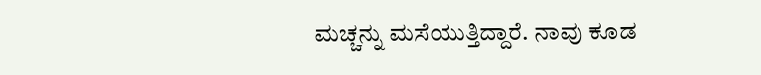ಮಚ್ಚನ್ನು ಮಸೆಯುತ್ತಿದ್ದಾರೆ. ನಾವು ಕೂಡ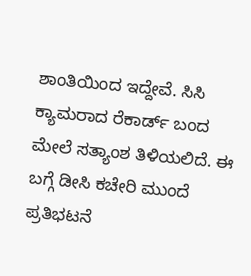ಶಾಂತಿಯಿಂದ ಇದ್ದೇವೆ. ಸಿಸಿ ಕ್ಯಾಮರಾದ ರೆಕಾರ್ಡ್ ಬಂದ ಮೇಲೆ ಸತ್ಯಾಂಶ ತಿಳಿಯಲಿದೆ. ಈ ಬಗ್ಗೆ ಡೀಸಿ ಕಚೇರಿ ಮುಂದೆ ಪ್ರತಿಭಟನೆ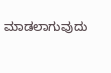ಮಾಡಲಾಗುವುದು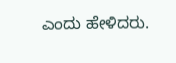ಎಂದು ಹೇಳಿದರು.